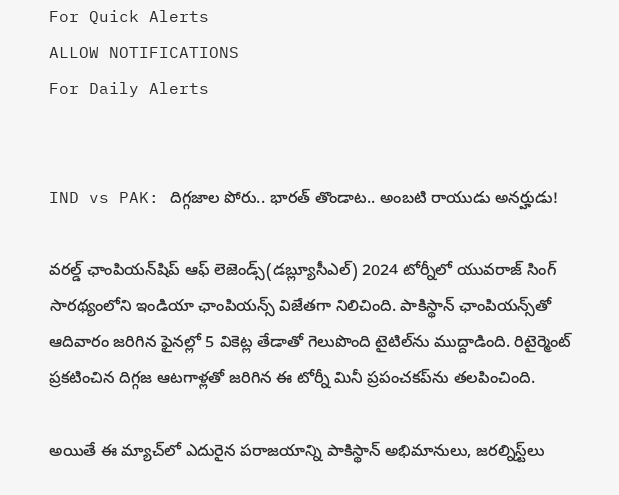For Quick Alerts
ALLOW NOTIFICATIONS
For Daily Alerts


IND vs PAK: దిగ్గజాల పోరు.. భారత్ తొండాట.. అంబటి రాయుడు అనర్హుడు!

వరల్డ్ ఛాంపియన్‌షిప్ ఆఫ్ లెజెండ్స్(డబ్ల్యూసీఎల్) 2024 టోర్నీ‌లో యువరాజ్ సింగ్ సారథ్యంలోని ఇండియా ఛాంపియన్స్ విజేతగా నిలిచింది. పాకిస్థాన్‌ ఛాంపియన్స్‌తో ఆదివారం జరిగిన ఫైనల్లో 5 వికెట్ల తేడాతో గెలుపొంది టైటిల్‌ను ముద్దాడింది. రిటైర్మెంట్ ప్రకటించిన దిగ్గజ ఆటగాళ్లతో జరిగిన ఈ టోర్నీ మినీ ప్రపంచకప్‌ను తలపించింది.

అయితే ఈ మ్యాచ్‌లో ఎదురైన పరాజయాన్ని పాకిస్థాన్ అభిమానులు, జరల్నిస్ట్‌లు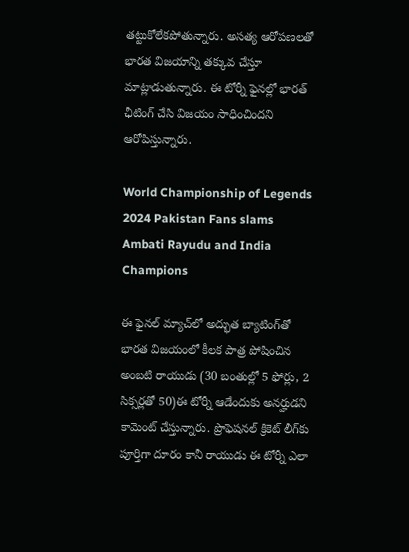తట్టుకోలేకపోతున్నారు. అసత్య ఆరోపణలతో భారత విజయాన్ని తక్కువ చేస్తూ మాట్లాడుతున్నారు. ఈ టోర్నీ ఫైనల్లో భారత్ ఛీటింగ్ చేసి విజయం సాధించిందని ఆరోపిస్తున్నారు.

World Championship of Legends 2024 Pakistan Fans slams Ambati Rayudu and India Champions

ఈ ఫైనల్ మ్యాచ్‌లో అద్భుత బ్యాటింగ్‌తో భారత విజయంలో కీలక పాత్ర పోషించిన అంబటి రాయుడు (30 బంతుల్లో 5 ఫోర్లు, 2 సిక్సర్లతో 50)ఈ టోర్నీ ఆడేందుకు అనర్హుడని కామెంట్ చేస్తున్నారు. ప్రొఫెషనల్ క్రికెట్‌ లీగ్‌కు పూర్తిగా దూరం కానీ రాయుడు ఈ టోర్నీ ఎలా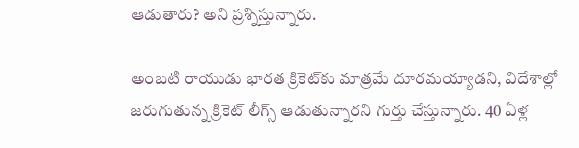ఆడుతారు? అని ప్రశ్నిస్తున్నారు.

అంబటి రాయుడు భారత క్రికెట్‌కు మాత్రమే దూరమయ్యాడని, విదేశాల్లో జరుగుతున్న క్రికెట్ లీగ్స్ ఆడుతున్నారని గుర్తు చేస్తున్నారు. 40 ఏళ్ల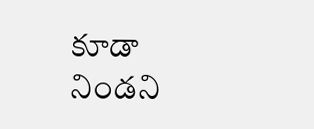కూడా నిండని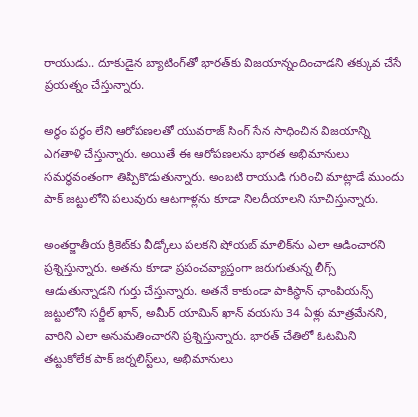రాయుడు.. దూకుడైన బ్యాటింగ్‌తో భారత్‌కు విజయాన్నందించాడని తక్కువ చేసే ప్రయత్నం చేస్తున్నారు.

అర్థం పర్థం లేని ఆరోపణలతో యువరాజ్ సింగ్ సేన సాధించిన విజయాన్ని ఎగతాళి చేస్తున్నారు. అయితే ఈ ఆరోపణలను భారత అభిమానులు సమర్థవంతంగా తిప్పికొడుతున్నారు. అంబటి రాయుడి గురించి మాట్లాడే ముందు పాక్ జట్టులోని పలువురు ఆటగాళ్లను కూడా నిలదీయాలని సూచిస్తున్నారు.

అంతర్జాతీయ క్రికెట్‌కు వీడ్కోలు పలకని షోయబ్ మాలిక్‌ను ఎలా ఆడించారని ప్రశ్నిస్తున్నారు. అతను కూడా ప్రపంచవ్యాప్తంగా జరుగుతున్న లీగ్స్ ఆడుతున్నాడని గుర్తు చేస్తున్నారు. అతనే కాకుండా పాకిస్థాన్ ఛాంపియన్స్ జట్టులోని సర్జీల్ ఖాన్, అమీర్ యామిన్ ఖాన్ వయసు 34 ఏళ్లు మాత్రమేనని, వారిని ఎలా అనుమతించారని ప్రశ్నిస్తున్నారు. భారత్ చేతిలో ఓటమిని తట్టుకోలేక పాక్ జర్నలిస్ట్‌లు, అభిమానులు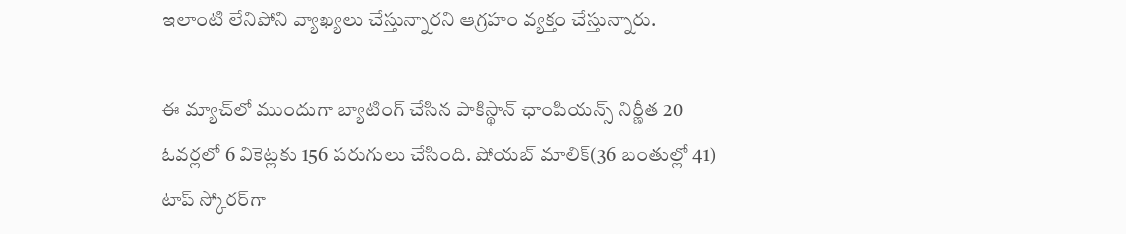ఇలాంటి లేనిపోని వ్యాఖ్యలు చేస్తున్నారని ఆగ్రహం వ్యక్తం చేస్తున్నారు.

ఈ మ్యాచ్‌లో ముందుగా బ్యాటింగ్ చేసిన పాకిస్థాన్ ఛాంపియన్స్ నిర్ణీత 20 ఓవర్లలో 6 వికెట్లకు 156 పరుగులు చేసింది. షోయబ్ మాలిక్(36 బంతుల్లో 41) టాప్ స్కోరర్‌గా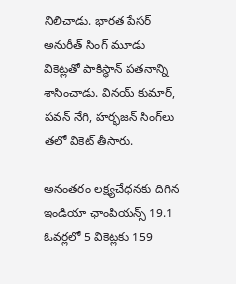నిలిచాడు. భారత పేసర్ అనురీత్ సింగ్ మూడు వికెట్లతో పాకిస్థాన్ పతనాన్ని శాసించాడు. వినయ్ కుమార్, పవన్ నేగి, హర్భజన్ సింగ్‌లు తలో వికెట్ తీసారు.

అనంతరం లక్ష్యచేధనకు దిగిన ఇండియా ఛాంపియన్స్ 19.1 ఓవర్లలో 5 వికెట్లకు 159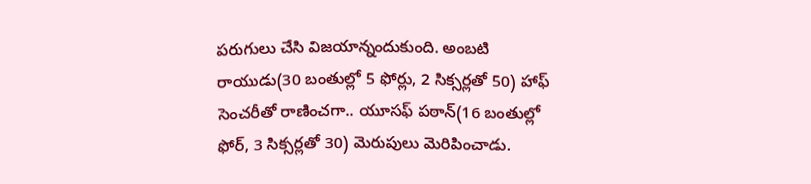పరుగులు చేసి విజయాన్నందుకుంది. అంబటి రాయుడు(30 బంతుల్లో 5 ఫోర్లు, 2 సిక్సర్లతో 50) హాఫ్ సెంచరీతో రాణించగా.. యూసఫ్ పఠాన్(16 బంతుల్లో ఫోర్, 3 సిక్సర్లతో 30) మెరుపులు మెరిపించాడు.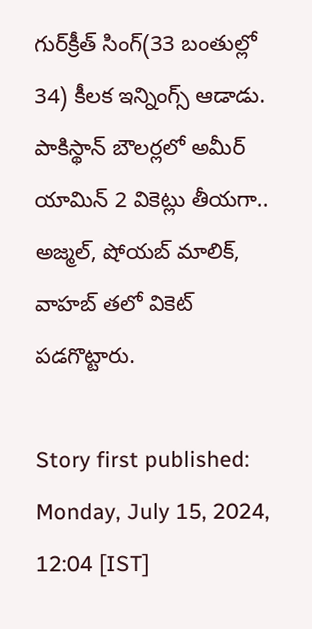గుర్‌క్రీత్ సింగ్(33 బంతుల్లో 34) కీలక ఇన్నింగ్స్ ఆడాడు. పాకిస్థాన్ బౌలర్లలో అమీర్ యామిన్ 2 వికెట్లు తీయగా.. అజ్మల్, షోయబ్ మాలిక్, వాహబ్ తలో వికెట్ పడగొట్టారు.

Story first published: Monday, July 15, 2024, 12:04 [IST]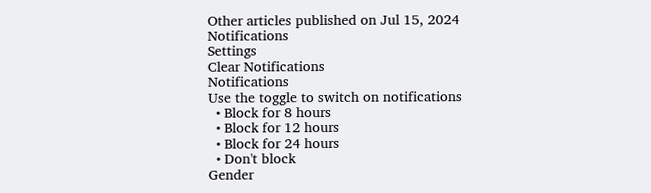Other articles published on Jul 15, 2024
Notifications
Settings
Clear Notifications
Notifications
Use the toggle to switch on notifications
  • Block for 8 hours
  • Block for 12 hours
  • Block for 24 hours
  • Don't block
Gender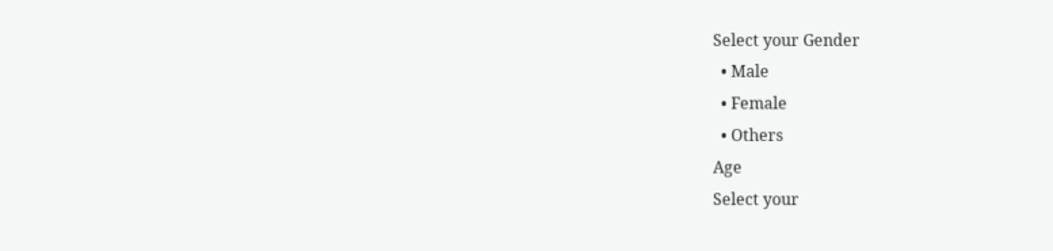Select your Gender
  • Male
  • Female
  • Others
Age
Select your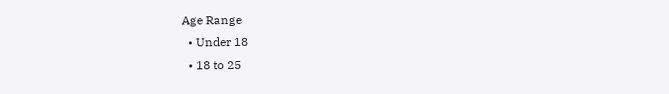Age Range
  • Under 18
  • 18 to 25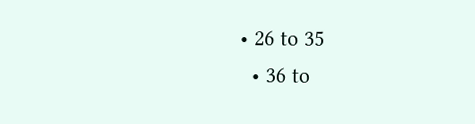• 26 to 35
  • 36 to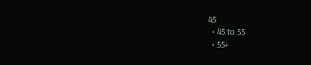45
  • 45 to 55
  • 55+